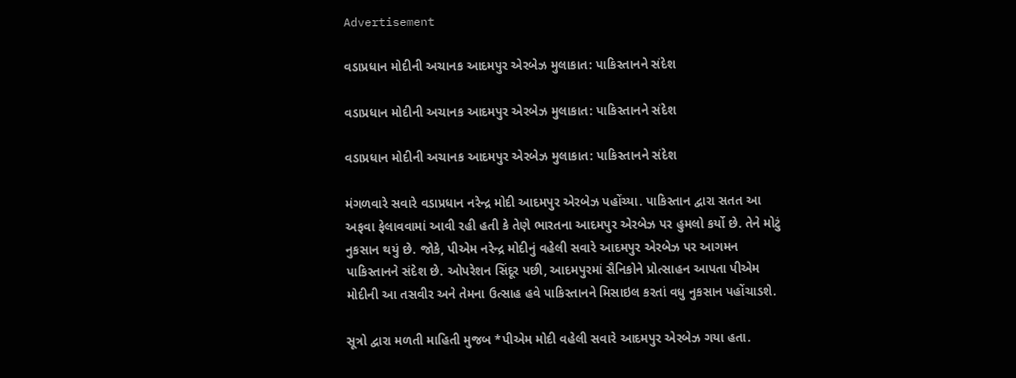Advertisement

વડાપ્રધાન મોદીની અચાનક આદમપુર એરબેઝ મુલાકાત: પાકિસ્તાનને સંદેશ

વડાપ્રધાન મોદીની અચાનક આદમપુર એરબેઝ મુલાકાત: પાકિસ્તાનને સંદેશ

વડાપ્રધાન મોદીની અચાનક આદમપુર એરબેઝ મુલાકાત: પાકિસ્તાનને સંદેશ

મંગળવારે સવારે વડાપ્રધાન નરેન્દ્ર મોદી આદમપુર એરબેઝ પહોંચ્યા. પાકિસ્તાન દ્વારા સતત આ અફવા ફેલાવવામાં આવી રહી હતી કે તેણે ભારતના આદમપુર એરબેઝ પર હુમલો કર્યો છે. તેને મોટું નુકસાન થયું છે. જોકે, પીએમ નરેન્દ્ર મોદીનું વહેલી સવારે આદમપુર એરબેઝ પર આગમન પાકિસ્તાનને સંદેશ છે. ઓપરેશન સિંદૂર પછી, આદમપુરમાં સૈનિકોને પ્રોત્સાહન આપતા પીએમ મોદીની આ તસવીર અને તેમના ઉત્સાહ હવે પાકિસ્તાનને મિસાઇલ કરતાં વધુ નુકસાન પહોંચાડશે.

સૂત્રો દ્વારા મળતી માહિતી મુજબ *પીએમ મોદી વહેલી સવારે આદમપુર એરબેઝ ગયા હતા.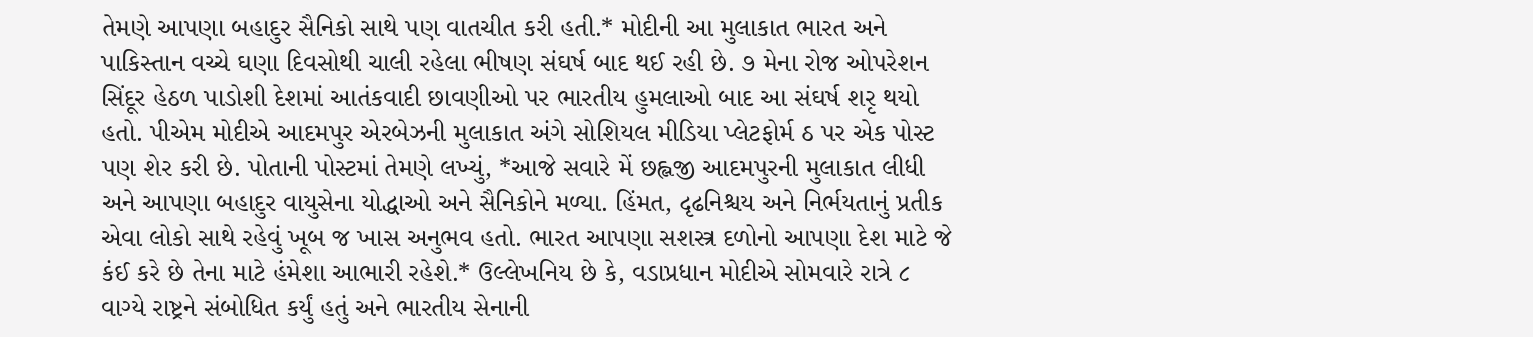તેમણે આપણા બહાદુર સૈનિકો સાથે પણ વાતચીત કરી હતી.* મોદીની આ મુલાકાત ભારત અને પાકિસ્તાન વચ્ચે ઘણા દિવસોથી ચાલી રહેલા ભીષણ સંઘર્ષ બાદ થઈ રહી છે. ૭ મેના રોજ ઓપરેશન સિંદૂર હેઠળ પાડોશી દેશમાં આતંકવાદી છાવણીઓ પર ભારતીય હુમલાઓ બાદ આ સંઘર્ષ શરૃ થયો હતો. પીએમ મોદીએ આદમપુર એરબેઝની મુલાકાત અંગે સોશિયલ મીડિયા પ્લેટફોર્મ ઠ પર એક પોસ્ટ પણ શેર કરી છે. પોતાની પોસ્ટમાં તેમણે લખ્યું, *આજે સવારે મેં છહ્લજી આદમપુરની મુલાકાત લીધી અને આપણા બહાદુર વાયુસેના યોદ્ધાઓ અને સૈનિકોને મળ્યા. હિંમત, દૃઢનિશ્ચય અને નિર્ભયતાનું પ્રતીક એવા લોકો સાથે રહેવું ખૂબ જ ખાસ અનુભવ હતો. ભારત આપણા સશસ્ત્ર દળોનો આપણા દેશ માટે જે કંઈ કરે છે તેના માટે હંમેશા આભારી રહેશે.* ઉલ્લેખનિય છે કે, વડાપ્રધાન મોદીએ સોમવારે રાત્રે ૮ વાગ્યે રાષ્ટ્રને સંબોધિત કર્યું હતું અને ભારતીય સેનાની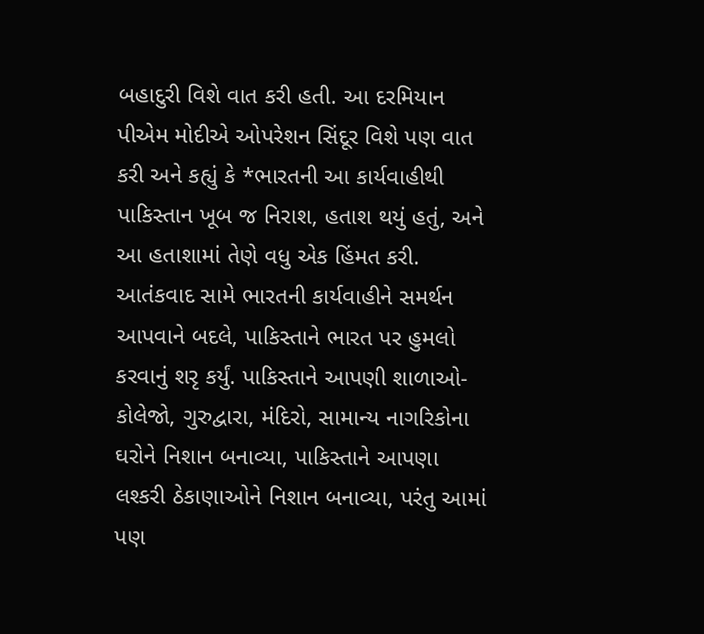બહાદુરી વિશે વાત કરી હતી. આ દરમિયાન પીએમ મોદીએ ઓપરેશન સિંદૂર વિશે પણ વાત કરી અને કહ્યું કે *ભારતની આ કાર્યવાહીથી પાકિસ્તાન ખૂબ જ નિરાશ, હતાશ થયું હતું, અને આ હતાશામાં તેણે વધુ એક હિંમત કરી. આતંકવાદ સામે ભારતની કાર્યવાહીને સમર્થન આપવાને બદલે, પાકિસ્તાને ભારત પર હુમલો કરવાનું શરૃ કર્યું. પાકિસ્તાને આપણી શાળાઓ-કોલેજો, ગુરુદ્વારા, મંદિરો, સામાન્ય નાગરિકોના ઘરોને નિશાન બનાવ્યા, પાકિસ્તાને આપણા લશ્કરી ઠેકાણાઓને નિશાન બનાવ્યા, પરંતુ આમાં પણ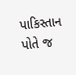પાકિસ્તાન પોતે જ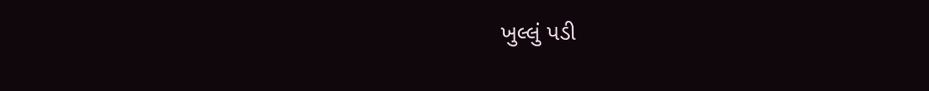ખુલ્લું પડી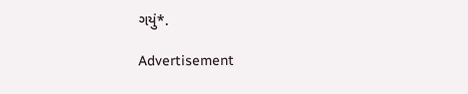ગયું*.

Advertisement